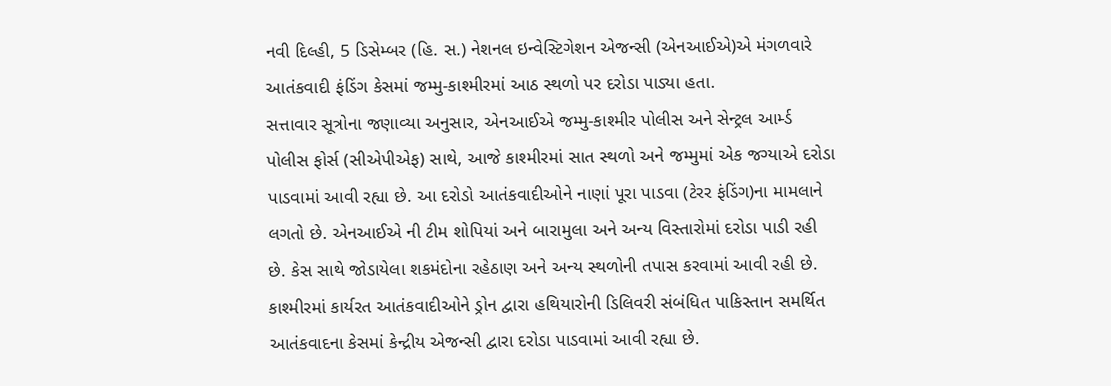નવી દિલ્હી, 5 ડિસેમ્બર (હિ. સ.) નેશનલ ઇન્વેસ્ટિગેશન એજન્સી (એનઆઈએ)એ મંગળવારે આતંકવાદી ફંડિંગ કેસમાં જમ્મુ-કાશ્મીરમાં આઠ સ્થળો પર દરોડા પાડ્યા હતા.
સત્તાવાર સૂત્રોના જણાવ્યા અનુસાર, એનઆઈએ જમ્મુ-કાશ્મીર પોલીસ અને સેન્ટ્રલ આર્મ્ડ પોલીસ ફોર્સ (સીએપીએફ) સાથે, આજે કાશ્મીરમાં સાત સ્થળો અને જમ્મુમાં એક જગ્યાએ દરોડા પાડવામાં આવી રહ્યા છે. આ દરોડો આતંકવાદીઓને નાણાં પૂરા પાડવા (ટેરર ફંડિંગ)ના મામલાને લગતો છે. એનઆઈએ ની ટીમ શોપિયાં અને બારામુલા અને અન્ય વિસ્તારોમાં દરોડા પાડી રહી છે. કેસ સાથે જોડાયેલા શકમંદોના રહેઠાણ અને અન્ય સ્થળોની તપાસ કરવામાં આવી રહી છે.
કાશ્મીરમાં કાર્યરત આતંકવાદીઓને ડ્રોન દ્વારા હથિયારોની ડિલિવરી સંબંધિત પાકિસ્તાન સમર્થિત આતંકવાદના કેસમાં કેન્દ્રીય એજન્સી દ્વારા દરોડા પાડવામાં આવી રહ્યા છે.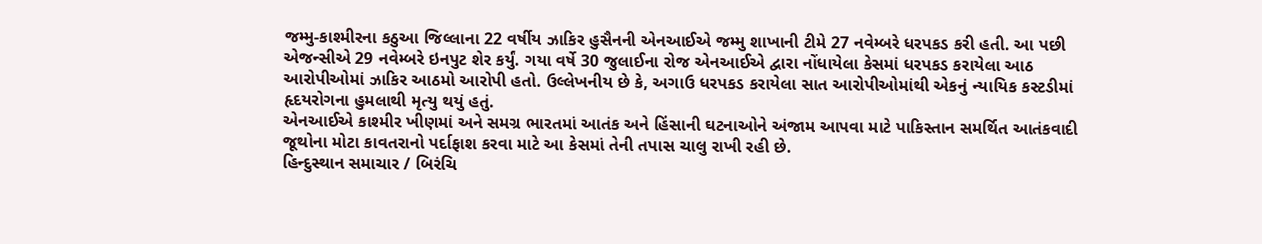જમ્મુ-કાશ્મીરના કઠુઆ જિલ્લાના 22 વર્ષીય ઝાકિર હુસૈનની એનઆઈએ જમ્મુ શાખાની ટીમે 27 નવેમ્બરે ધરપકડ કરી હતી. આ પછી એજન્સીએ 29 નવેમ્બરે ઇનપુટ શેર કર્યું. ગયા વર્ષે 30 જુલાઈના રોજ એનઆઈએ દ્વારા નોંધાયેલા કેસમાં ધરપકડ કરાયેલા આઠ આરોપીઓમાં ઝાકિર આઠમો આરોપી હતો. ઉલ્લેખનીય છે કે, અગાઉ ધરપકડ કરાયેલા સાત આરોપીઓમાંથી એકનું ન્યાયિક કસ્ટડીમાં હૃદયરોગના હુમલાથી મૃત્યુ થયું હતું.
એનઆઈએ કાશ્મીર ખીણમાં અને સમગ્ર ભારતમાં આતંક અને હિંસાની ઘટનાઓને અંજામ આપવા માટે પાકિસ્તાન સમર્થિત આતંકવાદી જૂથોના મોટા કાવતરાનો પર્દાફાશ કરવા માટે આ કેસમાં તેની તપાસ ચાલુ રાખી રહી છે.
હિન્દુસ્થાન સમાચાર / બિરંચિ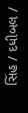સિંહ / દધીબલ /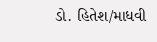ડો. હિતેશ/માધવી